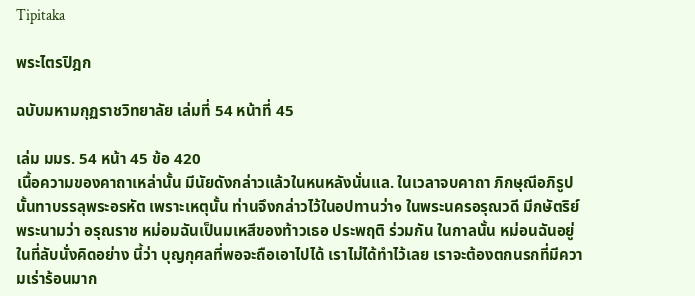Tipitaka

พระไตรปิฎก

ฉบับมหามกุฏราชวิทยาลัย เล่มที่ 54 หน้าที่ 45

เล่ม มมร. 54 หน้า 45 ข้อ 420
เนื้อความของคาถาเหล่านั้น มีนัยดังกล่าวแล้วในหนหลังนั่นแล. ในเวลาจบคาถา ภิกษุณีอภิรูปนั้นทาบรรลุพระอรหัต เพราะเหตุนั้น ท่านจึงกล่าวไว้ในอปทานว่า๑ ในพระนครอรุณวดี มีกษัตริย์พระนามว่า อรุณราช หม่อมฉันเป็นมเหสีของท้าวเธอ ประพฤติ ร่วมกัน ในกาลนั้น หม่อนฉันอยู่ในที่ลับนั่งคิดอย่าง นี้ว่า บุญกุศลที่พอจะถือเอาไปได้ เราไม่ได้ทำไว้เลย เราจะต้องตกนรกที่มีความเร่าร้อนมาก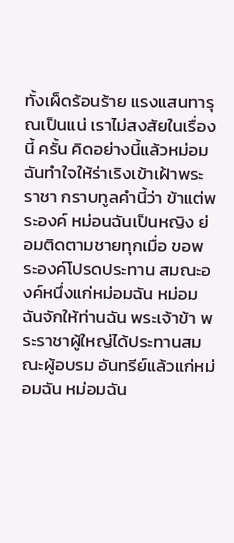ทั้งเผ็ดร้อนร้าย แรงแสนทารุณเป็นแน่ เราไม่สงสัยในเรื่องนี้ ครั้น คิดอย่างนี้แล้วหม่อมฉันทำใจให้ร่าเริงเข้าเฝ้าพระราชา กราบทูลคำนี้ว่า ข้าแต่พระองค์ หม่อนฉันเป็นหญิง ย่อมติดตามชายทุกเมื่อ ขอพระองค์โปรดประทาน สมณะองค์หนึ่งแก่หม่อมฉัน หม่อมฉันจักให้ท่านฉัน พระเจ้าข้า พระราชาผู้ใหญ่ได้ประทานสมณะผู้อบรม อันทรีย์แล้วแก่หม่อมฉัน หม่อมฉัน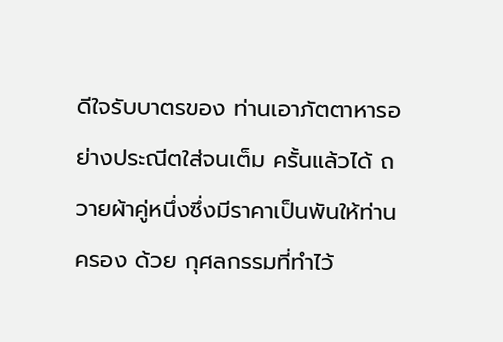ดีใจรับบาตรของ ท่านเอาภัตตาหารอย่างประณีตใส่จนเต็ม ครั้นแล้วได้ ถวายผ้าคู่หนึ่งซึ่งมีราคาเป็นพันให้ท่านครอง ด้วย กุศลกรรมที่ทำไว้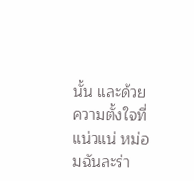นั้น และด้วยความตั้งใจที่แน่วแน่ หม่อมฉันละร่า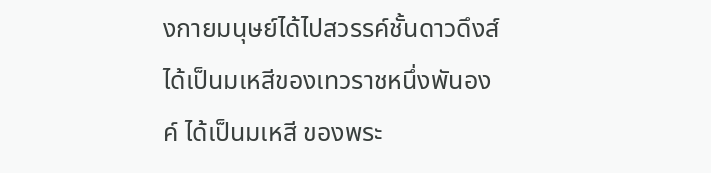งกายมนุษย์ได้ไปสวรรค์ชั้นดาวดึงส์ ได้เป็นมเหสีของเทวราชหนึ่งพันองค์ ได้เป็นมเหสี ของพระ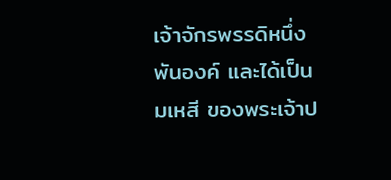เจ้าจักรพรรดิหนึ่งพันองค์ และได้เป็นมเหสี ของพระเจ้าป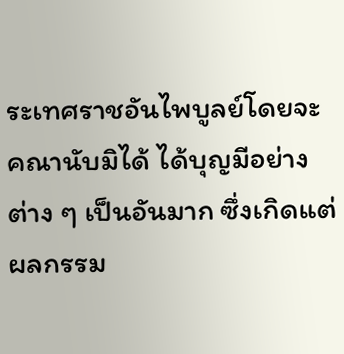ระเทศราชอันไพบูลย์โดยจะคณานับมิได้ ได้บุญมีอย่างต่าง ๆ เป็นอันมาก ซึ่งเกิดแต่ผลกรรม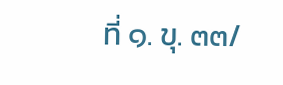ที่ ๑. ขุ. ๓๓/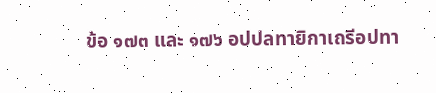ข้อ ๑๗๓ และ ๑๗๖ อปปลทายิกาเถรีอปทา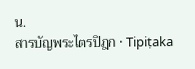น.
สารบัญพระไตรปิฎก · Tipiṭaka